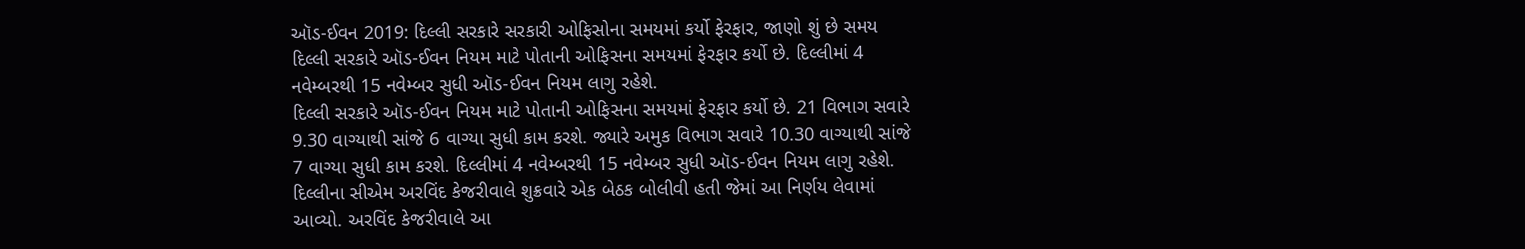ઑડ-ઈવન 2019: દિલ્લી સરકારે સરકારી ઓફિસોના સમયમાં કર્યો ફેરફાર, જાણો શું છે સમય
દિલ્લી સરકારે ઑડ-ઈવન નિયમ માટે પોતાની ઓફિસના સમયમાં ફેરફાર કર્યો છે. દિલ્લીમાં 4 નવેમ્બરથી 15 નવેમ્બર સુધી ઑડ-ઈવન નિયમ લાગુ રહેશે.
દિલ્લી સરકારે ઑડ-ઈવન નિયમ માટે પોતાની ઓફિસના સમયમાં ફેરફાર કર્યો છે. 21 વિભાગ સવારે 9.30 વાગ્યાથી સાંજે 6 વાગ્યા સુધી કામ કરશે. જ્યારે અમુક વિભાગ સવારે 10.30 વાગ્યાથી સાંજે 7 વાગ્યા સુધી કામ કરશે. દિલ્લીમાં 4 નવેમ્બરથી 15 નવેમ્બર સુધી ઑડ-ઈવન નિયમ લાગુ રહેશે. દિલ્લીના સીએમ અરવિંદ કેજરીવાલે શુક્રવારે એક બેઠક બોલીવી હતી જેમાં આ નિર્ણય લેવામાં આવ્યો. અરવિંદ કેજરીવાલે આ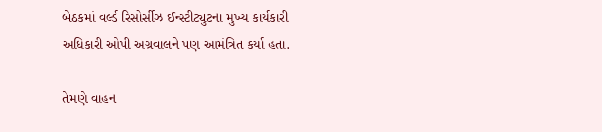બેઠકમાં વર્લ્ડ રિસોર્સીઝ ઈન્સ્ટીટ્યુટના મુખ્ય કાર્યકારી અધિકારી ઓપી અગ્રવાલને પણ આમંત્રિત કર્યા હતા.

તેમણે વાહન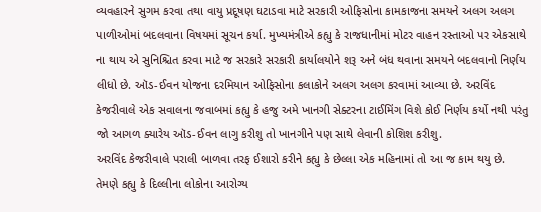વ્યવહારને સુગમ કરવા તથા વાયુ પ્રદૂષણ ઘટાડવા માટે સરકારી ઓફિસોના કામકાજના સમયને અલગ અલગ પાળીઓમાં બદલવાના વિષયમાં સૂચન કર્યા. મુખ્યમંત્રીએ કહ્યુ કે રાજધાનીમાં મોટર વાહન રસ્તાઓ પર એકસાથે ના થાય એ સુનિશ્ચિત કરવા માટે જ સરકારે સરકારી કાર્યાલયોને શરૂ અને બંધ થવાના સમયને બદલવાનો નિર્ણય લીધો છે. ઑડ-ઈવન યોજના દરમિયાન ઓફિસોના કલાકોને અલગ અલગ કરવામાં આવ્યા છે. અરવિંદ કેજરીવાલે એક સવાલના જવાબમાં કહ્યુ કે હજુ અમે ખાનગી સેક્ટરના ટાઈમિંગ વિશે કોઈ નિર્ણય કર્યો નથી પરંતુ જો આગળ ક્યારેય ઑડ-ઈવન લાગુ કરીશુ તો ખાનગીને પણ સાથે લેવાની કોશિશ કરીશુ.
અરવિંદ કેજરીવાલે પરાલી બાળવા તરફ ઈશારો કરીને કહ્યુ કે છેલ્લા એક મહિનામાં તો આ જ કામ થયુ છે. તેમણે કહ્યુ કે દિલ્લીના લોકોના આરોગ્ય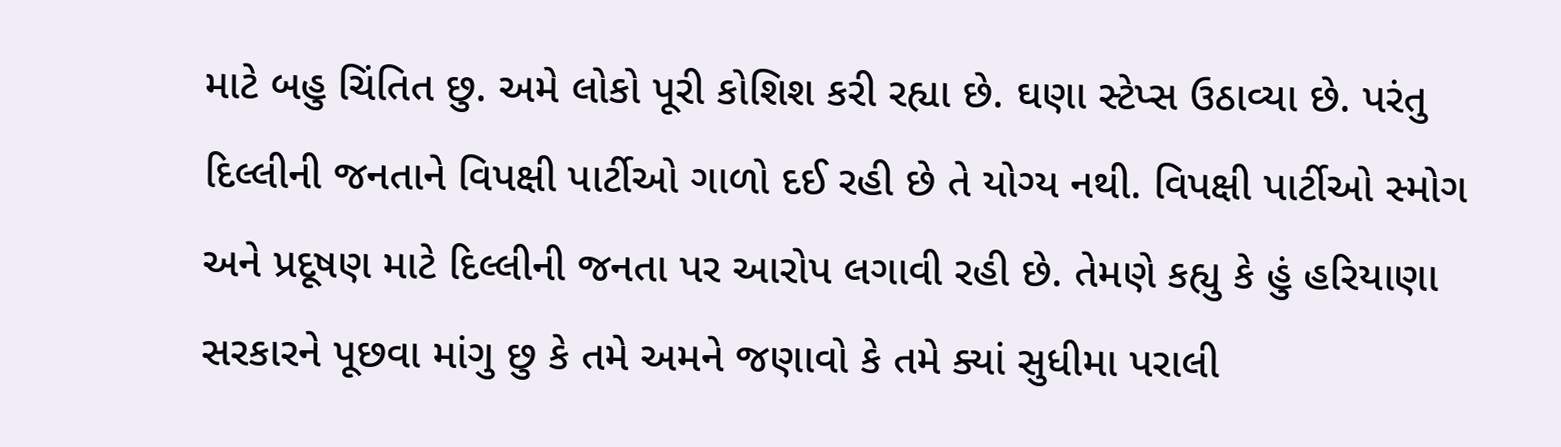માટે બહુ ચિંતિત છુ. અમે લોકો પૂરી કોશિશ કરી રહ્યા છે. ઘણા સ્ટેપ્સ ઉઠાવ્યા છે. પરંતુ દિલ્લીની જનતાને વિપક્ષી પાર્ટીઓ ગાળો દઈ રહી છે તે યોગ્ય નથી. વિપક્ષી પાર્ટીઓ સ્મોગ અને પ્રદૂષણ માટે દિલ્લીની જનતા પર આરોપ લગાવી રહી છે. તેમણે કહ્યુ કે હું હરિયાણા સરકારને પૂછવા માંગુ છુ કે તમે અમને જણાવો કે તમે ક્યાં સુધીમા પરાલી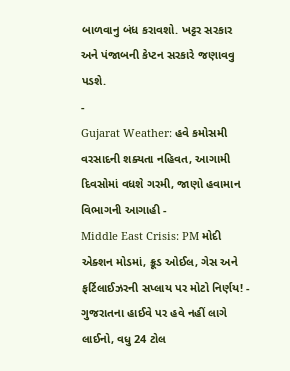બાળવાનુ બંધ કરાવશો. ખટ્ટર સરકાર અને પંજાબની કેપ્ટન સરકારે જણાવવુ પડશે.
-
Gujarat Weather: હવે કમોસમી વરસાદની શક્યતા નહિવત, આગામી દિવસોમાં વધશે ગરમી, જાણો હવામાન વિભાગની આગાહી -
Middle East Crisis: PM મોદી એક્શન મોડમાં, ક્રૂડ ઓઈલ, ગેસ અને ફર્ટિલાઈઝરની સપ્લાય પર મોટો નિર્ણય! -
ગુજરાતના હાઈવે પર હવે નહીં લાગે લાઈનો, વધુ 24 ટોલ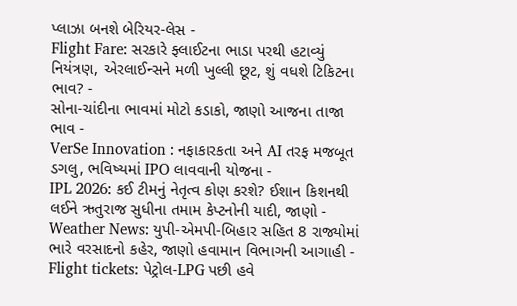પ્લાઝા બનશે બેરિયર-લેસ -
Flight Fare: સરકારે ફ્લાઈટના ભાડા પરથી હટાવ્યું નિયંત્રણ, એરલાઈન્સને મળી ખુલ્લી છૂટ, શું વધશે ટિકિટના ભાવ? -
સોના-ચાંદીના ભાવમાં મોટો કડાકો, જાણો આજના તાજા ભાવ -
VerSe Innovation : નફાકારકતા અને AI તરફ મજબૂત ડગલુ, ભવિષ્યમાં IPO લાવવાની યોજના -
IPL 2026: કઈ ટીમનું નેતૃત્વ કોણ કરશે? ઈશાન કિશનથી લઈને ઋતુરાજ સુધીના તમામ કેપ્ટનોની યાદી, જાણો -
Weather News: યુપી-એમપી-બિહાર સહિત 8 રાજ્યોમાં ભારે વરસાદનો કહેર, જાણો હવામાન વિભાગની આગાહી -
Flight tickets: પેટ્રોલ-LPG પછી હવે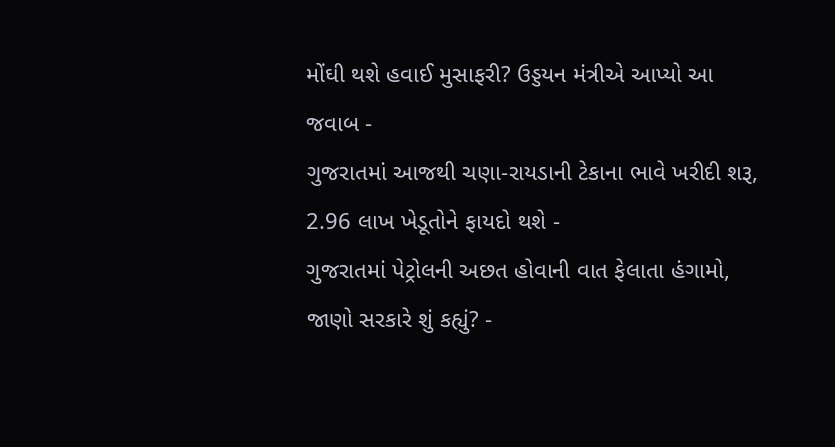મોંઘી થશે હવાઈ મુસાફરી? ઉડ્ડયન મંત્રીએ આપ્યો આ જવાબ -
ગુજરાતમાં આજથી ચણા-રાયડાની ટેકાના ભાવે ખરીદી શરૂ, 2.96 લાખ ખેડૂતોને ફાયદો થશે -
ગુજરાતમાં પેટ્રોલની અછત હોવાની વાત ફેલાતા હંગામો, જાણો સરકારે શું કહ્યું? -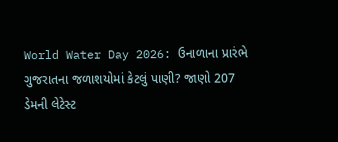World Water Day 2026: ઉનાળાના પ્રારંભે ગુજરાતના જળાશયોમાં કેટલું પાણી? જાણો 207 ડેમની લેટેસ્ટ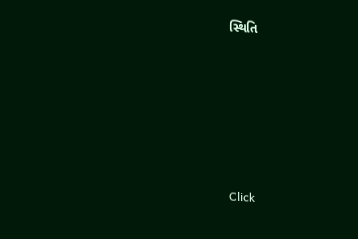સ્થિતિ








Click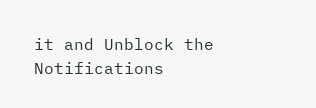it and Unblock the Notifications